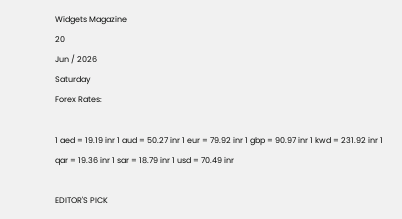Widgets Magazine
20
Jun / 2026
Saturday
Forex Rates:

1 aed = 19.19 inr 1 aud = 50.27 inr 1 eur = 79.92 inr 1 gbp = 90.97 inr 1 kwd = 231.92 inr 1 qar = 19.36 inr 1 sar = 18.79 inr 1 usd = 70.49 inr

EDITOR'S PICK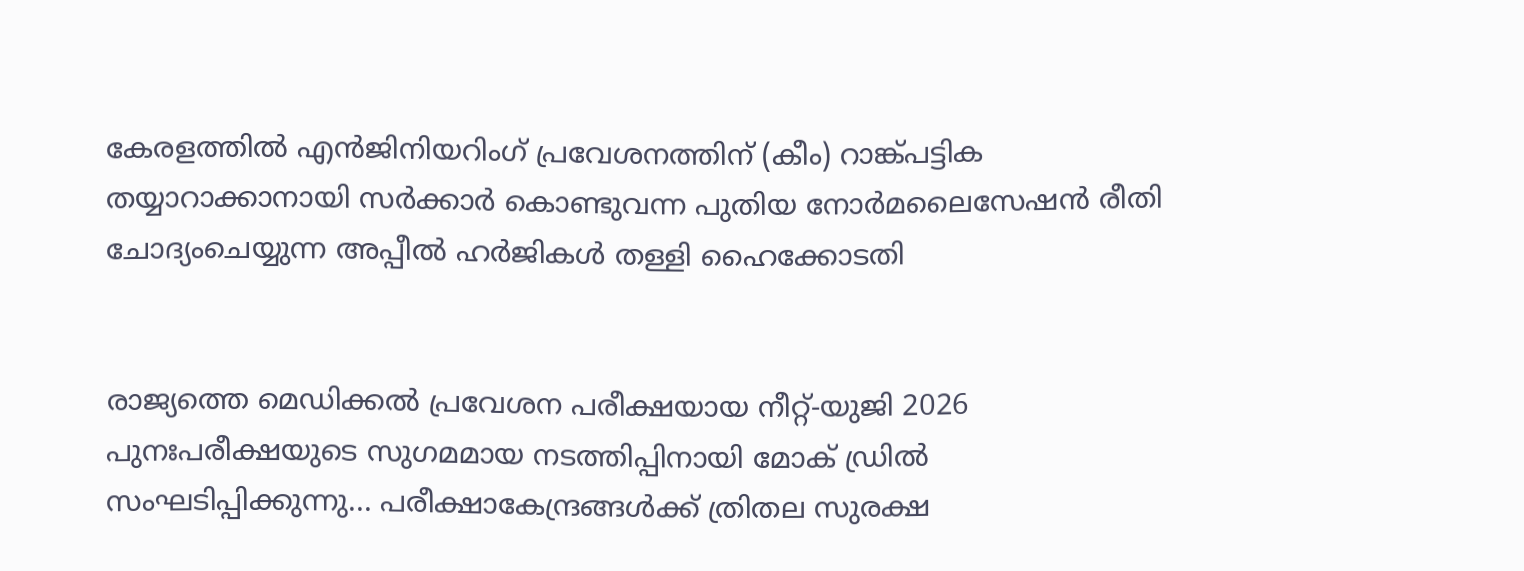കേരളത്തിൽ എൻജിനിയറിംഗ് പ്രവേശനത്തിന് (കീം) റാങ്ക്പട്ടിക തയ്യാറാക്കാനായി സർക്കാർ കൊണ്ടുവന്ന പുതിയ നോർമലൈസേഷൻ രീതി ചോദ്യംചെയ്യുന്ന അപ്പീൽ ഹർജികൾ തള്ളി ഹൈക്കോടതി


രാജ്യത്തെ മെഡിക്കൽ പ്രവേശന പരീക്ഷയായ നീറ്റ്-യുജി 2026 പുനഃപരീക്ഷയുടെ സുഗമമായ നടത്തിപ്പിനായി മോക് ഡ്രിൽ സംഘടിപ്പിക്കുന്നു... പരീക്ഷാകേന്ദ്രങ്ങള്‍ക്ക് ത്രിതല സുരക്ഷ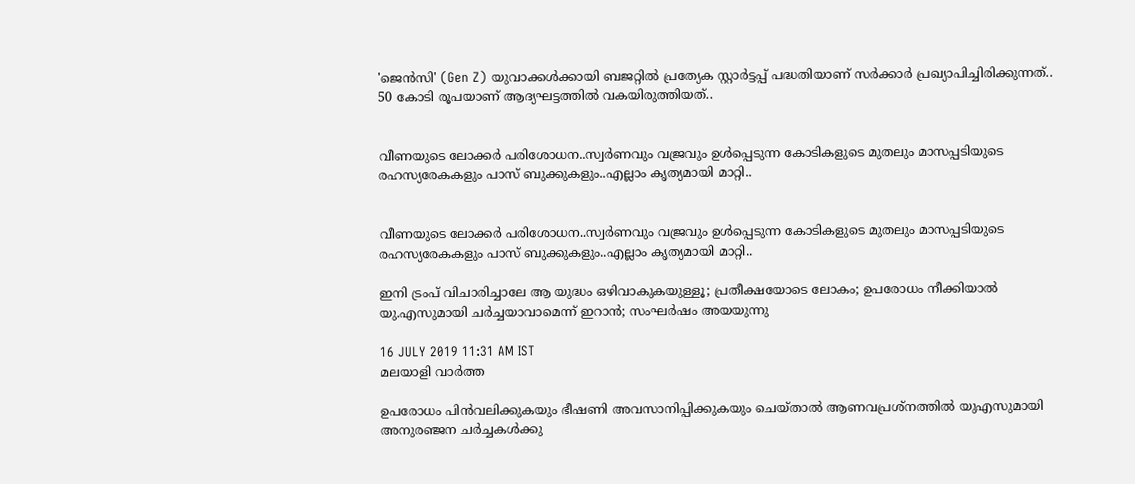'ജെൻസി' (Gen Z) യുവാക്കൾക്കായി ബജറ്റിൽ പ്രത്യേക സ്റ്റാർട്ടപ്പ് പദ്ധതിയാണ് സർക്കാർ പ്രഖ്യാപിച്ചിരിക്കുന്നത്.. 50 കോടി രൂപയാണ് ആദ്യഘട്ടത്തിൽ വകയിരുത്തിയത്..


വീണയുടെ ലോക്കര്‍ പരിശോധന..സ്വര്‍ണവും വജ്രവും ഉള്‍പ്പെടുന്ന കോടികളുടെ മുതലും മാസപ്പടിയുടെ രഹസ്യരേകകളും പാസ് ബുക്കുകളും..എല്ലാം കൃത്യമായി മാറ്റി..


വീണയുടെ ലോക്കര്‍ പരിശോധന..സ്വര്‍ണവും വജ്രവും ഉള്‍പ്പെടുന്ന കോടികളുടെ മുതലും മാസപ്പടിയുടെ രഹസ്യരേകകളും പാസ് ബുക്കുകളും..എല്ലാം കൃത്യമായി മാറ്റി..

ഇനി ട്രംപ് വിചാരിച്ചാലേ ആ യുദ്ധം ഒഴിവാകുകയുള്ളൂ; പ്രതീക്ഷയോടെ ലോകം; ഉപരോധം നീക്കിയാൽ യു.എസുമായി ചർച്ചയാവാമെന്ന് ഇറാൻ; സംഘർഷം അയയുന്നു

16 JULY 2019 11:31 AM IST
മലയാളി വാര്‍ത്ത

ഉപരോധം പിൻവലിക്കുകയും ഭീഷണി അവസാനിപ്പിക്കുകയും ചെയ്താൽ ആണവപ്രശ്നത്തിൽ യുഎസുമായി അനുരഞ്ജന ചർച്ചകൾക്കു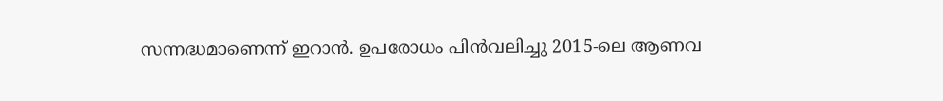സന്നദ്ധമാണെന്ന് ഇറാൻ. ഉപരോധം പിൻവലിച്ചു 2015-ലെ ആണവ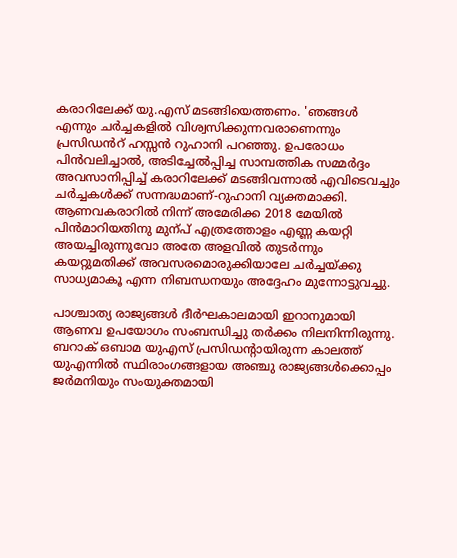കരാറിലേക്ക് യു.എസ് മടങ്ങിയെത്തണം. 'ഞങ്ങൾ എന്നും ചർച്ചകളിൽ വിശ്വസിക്കുന്നവരാണെന്നും പ്രസിഡൻറ് ഹസ്സൻ റുഹാനി പറഞ്ഞു. ഉപരോധം പിൻവലിച്ചാൽ, അടിച്ചേൽപ്പിച്ച സാമ്പത്തിക സമ്മർദ്ദം അവസാനിപ്പിച്ച് കരാറിലേക്ക് മടങ്ങിവന്നാൽ എവിടെവച്ചും ചർച്ചകൾക്ക് സന്നദ്ധമാണ്-റുഹാനി വ്യക്തമാക്കി. ആണവകരാറിൽ നിന്ന് അമേരിക്ക 2018 മേയിൽ പിൻമാറിയതിനു മുന്പ് എത്രത്തോളം എണ്ണ കയറ്റി അയച്ചിരുന്നുവോ അതേ അളവിൽ തുടർന്നും കയറ്റുമതിക്ക് അവസരമൊരുക്കിയാലേ ചർച്ചയ്ക്കു സാധ്യമാകൂ എന്ന നിബന്ധനയും അദ്ദേഹം മുന്നോട്ടുവച്ചു.

പാശ്ചാത്യ രാജ്യങ്ങൾ ദീർഘകാലമായി ഇറാനുമായി ആണവ ഉപയോഗം സംബന്ധിച്ചു തർക്കം നിലനിന്നിരുന്നു. ബറാക് ഒബാമ യുഎസ് പ്രസിഡന്റായിരുന്ന കാലത്ത് യുഎന്നിൽ സ്ഥിരാംഗങ്ങളായ അഞ്ചു രാജ്യങ്ങൾക്കൊപ്പം ജർമനിയും സംയുക്തമായി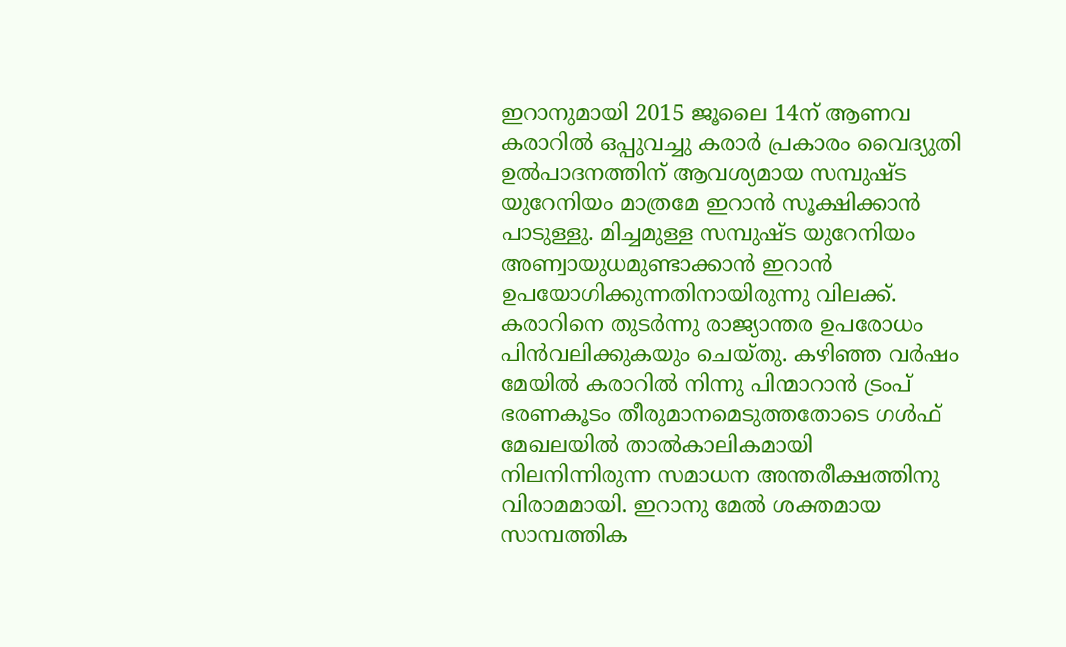ഇറാനുമായി 2015 ജൂലൈ 14ന് ആണവ കരാറിൽ ഒപ്പുവച്ചു കരാർ പ്രകാരം വൈദ്യുതി ഉൽപാദനത്തിന് ആവശ്യമായ സമ്പുഷ്ട യുറേനിയം മാത്രമേ ഇറാൻ സൂക്ഷിക്കാൻ പാടുള്ളു. മിച്ചമുള്ള സമ്പുഷ്ട യുറേനിയം അണ്വായുധമുണ്ടാക്കാൻ ഇറാൻ ഉപയോഗിക്കുന്നതിനായിരുന്നു വിലക്ക്. കരാറിനെ തുടർന്നു രാജ്യാന്തര ഉപരോധം പിൻവലിക്കുകയും ചെയ്തു. കഴിഞ്ഞ വർഷം മേയിൽ കരാറിൽ നിന്നു പിന്മാറാൻ ട്രംപ് ഭരണകൂടം തീരുമാനമെടുത്തതോടെ ഗൾഫ് മേഖലയിൽ താൽകാലികമായി നിലനിന്നിരുന്ന സമാധന അന്തരീക്ഷത്തിനു വിരാമമായി. ഇറാനു മേൽ ശക്തമായ സാമ്പത്തിക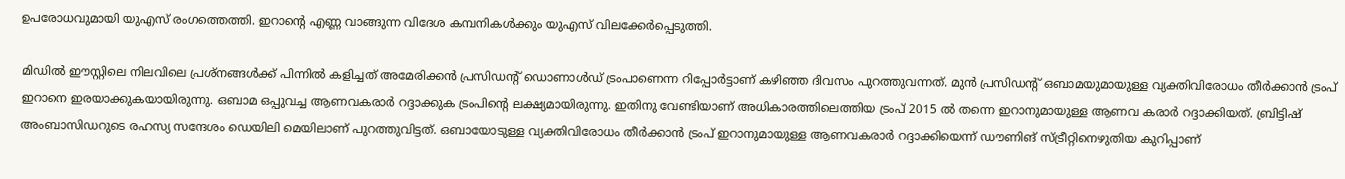ഉപരോധവുമായി യുഎസ് രംഗത്തെത്തി. ഇറാന്റെ എണ്ണ വാങ്ങുന്ന വിദേശ കമ്പനികൾക്കും യുഎസ് വിലക്കേർപ്പെടുത്തി.

മിഡിൽ ഈസ്റ്റിലെ നിലവിലെ പ്രശ്‌നങ്ങൾക്ക് പിന്നിൽ കളിച്ചത് അമേരിക്കൻ പ്രസിഡന്റ് ഡൊണാൾഡ് ട്രംപാണെന്ന റിപ്പോർട്ടാണ് കഴിഞ്ഞ ദിവസം പുറത്തുവന്നത്. മുൻ പ്രസിഡന്റ് ഒബാമയുമായുള്ള വ്യക്തിവിരോധം തീർക്കാൻ ട്രംപ് ഇറാനെ ഇരയാക്കുകയായിരുന്നു. ഒബാമ ഒപ്പുവച്ച ആണവകരാർ റദ്ദാക്കുക ട്രംപിന്റെ ലക്ഷ്യമായിരുന്നു. ഇതിനു വേണ്ടിയാണ് അധികാരത്തിലെത്തിയ ട്രംപ് 2015 ൽ തന്നെ ഇറാനുമായുള്ള ആണവ കരാർ റദ്ദാക്കിയത്. ബ്രിട്ടിഷ് അംബാസിഡറുടെ രഹസ്യ സന്ദേശം ഡെയിലി മെയിലാണ് പുറത്തുവിട്ടത്. ഒബായോടുള്ള വ്യക്തിവിരോധം തീർക്കാൻ ട്രംപ് ഇറാനുമായുള്ള ആണവകരാർ റദ്ദാക്കിയെന്ന് ഡൗണിങ് സ്ട്രീറ്റിനെഴുതിയ കുറിപ്പാണ്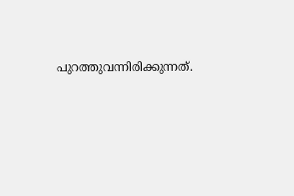പുറത്തുവന്നിരിക്കുന്നത്.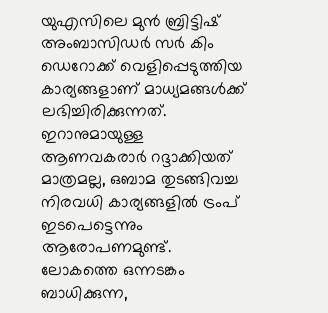യുഎസിലെ മുൻ ബ്രിട്ടിഷ് അംബാസിഡർ സർ കിം ഡെറോക്ക് വെളിപ്പെടുത്തിയ കാര്യങ്ങളാണ് മാധ്യമങ്ങൾക്ക് ലഭിച്ചിരിക്കുന്നത്. ഇറാനുമായുള്ള ആണവകരാർ റദ്ദാക്കിയത് മാത്രമല്ല, ഒബാമ തുടങ്ങിവച്ച നിരവധി കാര്യങ്ങളിൽ ട്രംപ് ഇടപെട്ടെന്നും ആരോപണമുണ്ട്. ലോകത്തെ ഒന്നടങ്കം ബാധിക്കുന്ന,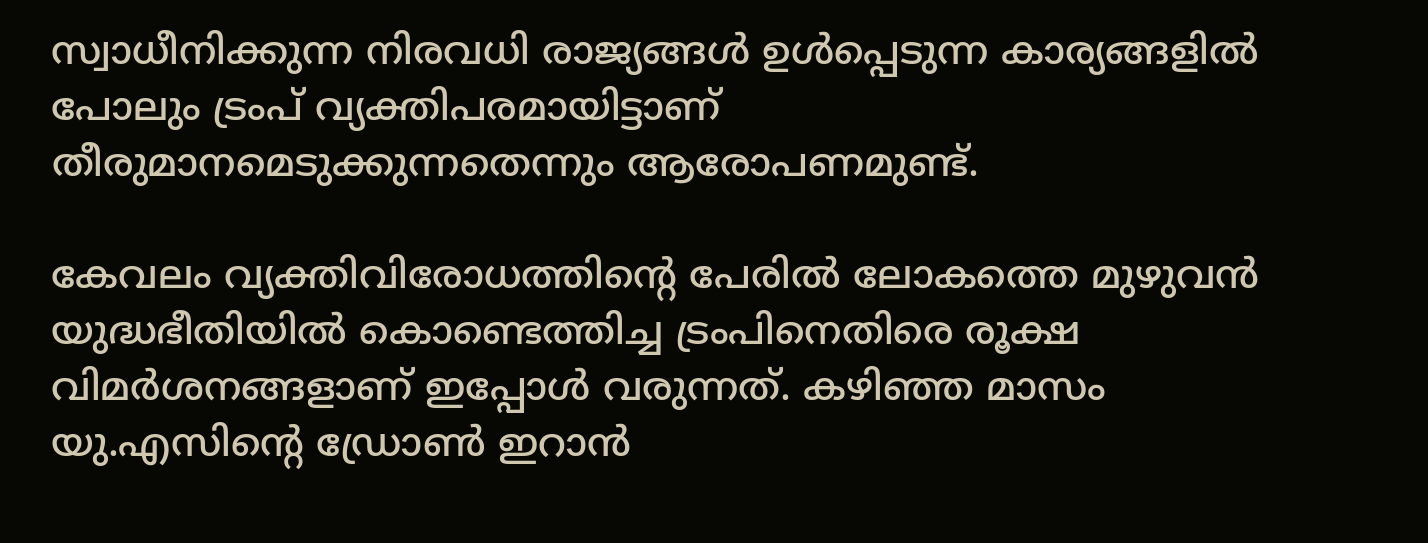സ്വാധീനിക്കുന്ന നിരവധി രാജ്യങ്ങൾ ഉൾപ്പെടുന്ന കാര്യങ്ങളിൽ പോലും ട്രംപ് വ്യക്തിപരമായിട്ടാണ് തീരുമാനമെടുക്കുന്നതെന്നും ആരോപണമുണ്ട്.

കേവലം വ്യക്തിവിരോധത്തിന്റെ പേരിൽ ലോകത്തെ മുഴുവൻ യുദ്ധഭീതിയിൽ കൊണ്ടെത്തിച്ച ട്രംപിനെതിരെ രൂക്ഷ വിമർശനങ്ങളാണ് ഇപ്പോൾ വരുന്നത്. കഴിഞ്ഞ മാസം യു.എസിന്റെ ഡ്രോൺ ഇറാൻ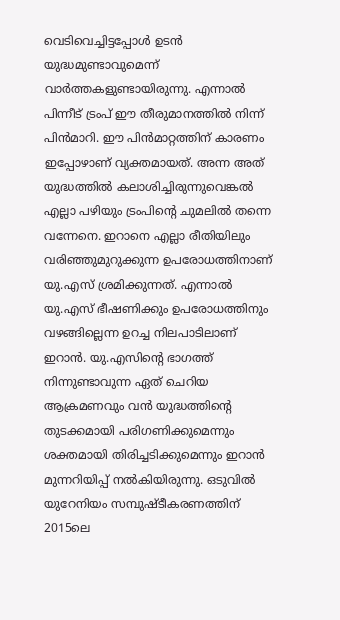വെടിവെച്ചിട്ടപ്പോൾ ഉടൻ യുദ്ധമുണ്ടാവുമെന്ന് വാർത്തകളുണ്ടായിരുന്നു. എന്നാൽ പിന്നീട് ട്രംപ് ഈ തീരുമാനത്തിൽ നിന്ന് പിൻമാറി. ഈ പിൻമാറ്റത്തിന് കാരണം ഇപ്പോഴാണ് വ്യക്തമായത്. അന്ന അത് യുദ്ധത്തിൽ കലാശിച്ചിരുന്നുവെങ്കൽ എല്ലാ പഴിയും ട്രംപിന്റെ ചുമലിൽ തന്നെ വന്നേനെ. ഇറാനെ എല്ലാ രീതിയിലും വരിഞ്ഞുമുറുക്കുന്ന ഉപരോധത്തിനാണ് യു.എസ് ശ്രമിക്കുന്നത്. എന്നാൽ യു.എസ് ഭീഷണിക്കും ഉപരോധത്തിനും വഴങ്ങില്ലെന്ന ഉറച്ച നിലപാടിലാണ് ഇറാൻ. യു.എസിന്റെ ഭാഗത്ത് നിന്നുണ്ടാവുന്ന ഏത് ചെറിയ ആക്രമണവും വൻ യുദ്ധത്തിന്റെ തുടക്കമായി പരിഗണിക്കുമെന്നും ശക്തമായി തിരിച്ചടിക്കുമെന്നും ഇറാൻ മുന്നറിയിപ്പ് നൽകിയിരുന്നു. ഒടുവിൽ യുറേനിയം സമ്പുഷ്ടീകരണത്തിന് 2015ലെ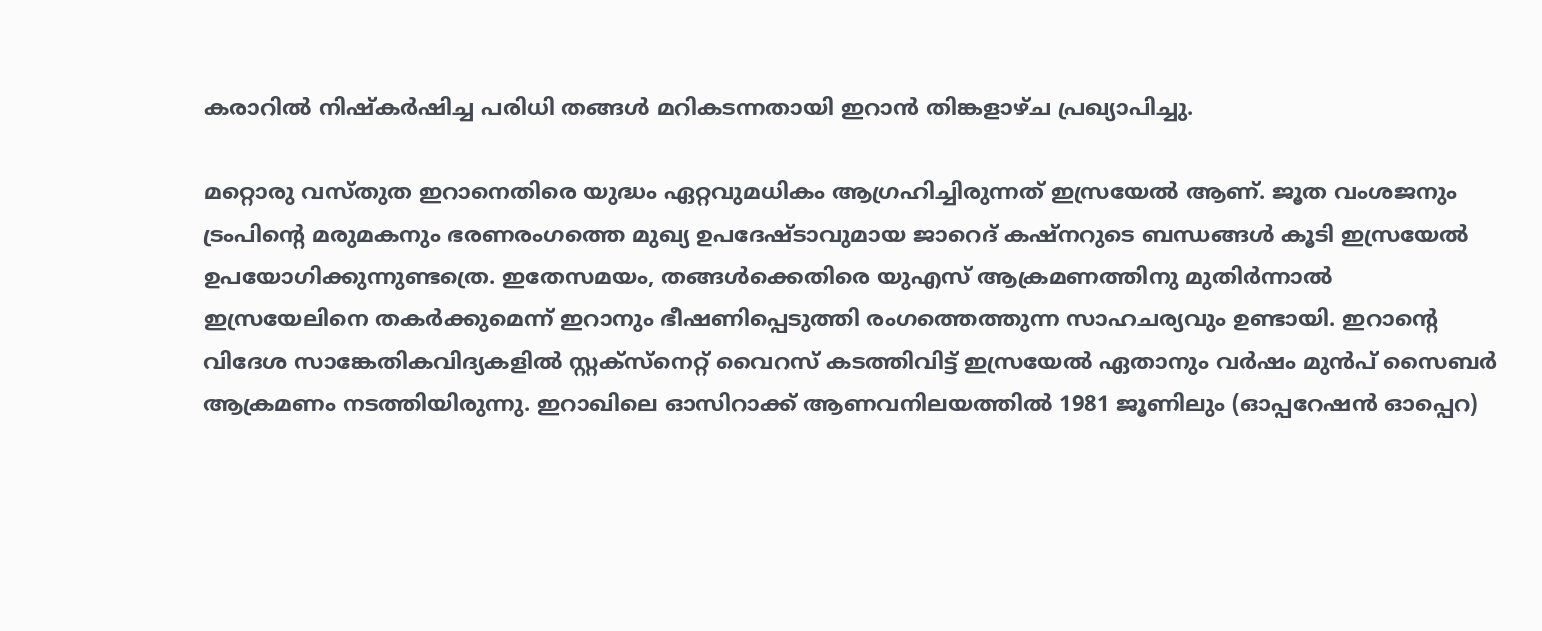കരാറിൽ നിഷ്‌കർഷിച്ച പരിധി തങ്ങൾ മറികടന്നതായി ഇറാൻ തിങ്കളാഴ്ച പ്രഖ്യാപിച്ചു.

മറ്റൊരു വസ്തുത ഇറാനെതിരെ യുദ്ധം ഏറ്റവുമധികം ആഗ്രഹിച്ചിരുന്നത് ഇസ്രയേൽ ആണ്. ജൂത വംശജനും ട്രംപിന്റെ മരുമകനും ഭരണരംഗത്തെ മുഖ്യ ഉപദേഷ്ടാവുമായ ജാറെദ് കഷ്‌നറുടെ ബന്ധങ്ങൾ കൂടി ഇസ്രയേൽ ഉപയോഗിക്കുന്നുണ്ടത്രെ. ഇതേസമയം, തങ്ങൾക്കെതിരെ യുഎസ് ആക്രമണത്തിനു മുതിർന്നാൽ ഇസ്രയേലിനെ തകർക്കുമെന്ന് ഇറാനും ഭീഷണിപ്പെടുത്തി രംഗത്തെത്തുന്ന സാഹചര്യവും ഉണ്ടായി. ഇറാന്റെ വിദേശ സാങ്കേതികവിദ്യകളിൽ സ്റ്റക്സ്നെറ്റ് വൈറസ് കടത്തിവിട്ട് ഇസ്രയേൽ ഏതാനും വർഷം മുൻപ് സൈബർ ആക്രമണം നടത്തിയിരുന്നു. ഇറാഖിലെ ഓസിറാക്ക് ആണവനിലയത്തിൽ 1981 ജൂണിലും (ഓപ്പറേഷൻ ഓപ്പെറ)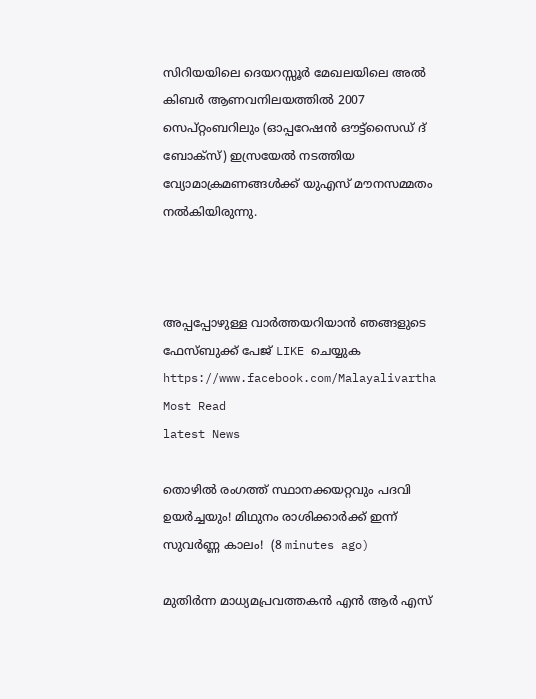സിറിയയിലെ ദെയറസ്സൂർ മേഖലയിലെ അൽ കിബർ ആണവനിലയത്തിൽ 2007 സെപ്റ്റംബറിലും (ഓപ്പറേഷൻ ഔട്ട്സൈഡ് ദ് ബോക്സ്) ഇസ്രയേൽ നടത്തിയ വ്യോമാക്രമണങ്ങൾക്ക് യുഎസ് മൗനസമ്മതം നൽകിയിരുന്നു.



അപ്പപ്പോഴുള്ള വാര്‍ത്തയറിയാന്‍ ഞങ്ങളുടെ ഫേസ്‌ബുക്ക്‌ പേജ് LIKE ചെയ്യുക
https://www.facebook.com/Malayalivartha
Most Read
latest News

തൊഴിൽ രംഗത്ത് സ്ഥാനക്കയറ്റവും പദവി ഉയർച്ചയും! മിഥുനം രാശിക്കാർക്ക് ഇന്ന് സുവർണ്ണ കാലം!  (8 minutes ago)

മുതിര്‍ന്ന മാധ്യമപ്രവത്തകന്‍ എന്‍ ആര്‍ എസ്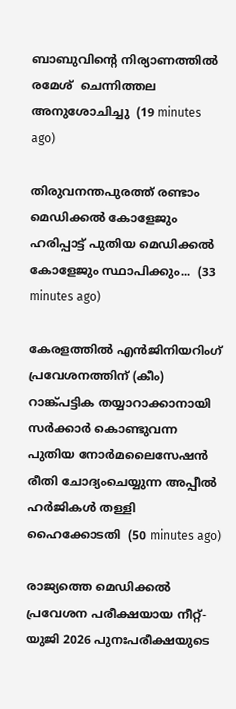ബാബുവിന്റെ നിര്യാണത്തില്‍ രമേശ്  ചെന്നിത്തല അനുശോചിച്ചു  (19 minutes ago)

തിരുവനന്തപുരത്ത് രണ്ടാം മെഡിക്കൽ കോളേജും ഹരിപ്പാട്ട് പുതിയ മെഡിക്കൽ കോളേജും സ്ഥാപിക്കും...  (33 minutes ago)

കേരളത്തിൽ എൻജിനിയറിംഗ് പ്രവേശനത്തിന് (കീം) റാങ്ക്പട്ടിക തയ്യാറാക്കാനായി സർക്കാർ കൊണ്ടുവന്ന പുതിയ നോർമലൈസേഷൻ രീതി ചോദ്യംചെയ്യുന്ന അപ്പീൽ ഹർജികൾ തള്ളി ഹൈക്കോടതി  (50 minutes ago)

രാജ്യത്തെ മെഡിക്കൽ പ്രവേശന പരീക്ഷയായ നീറ്റ്-യുജി 2026 പുനഃപരീക്ഷയുടെ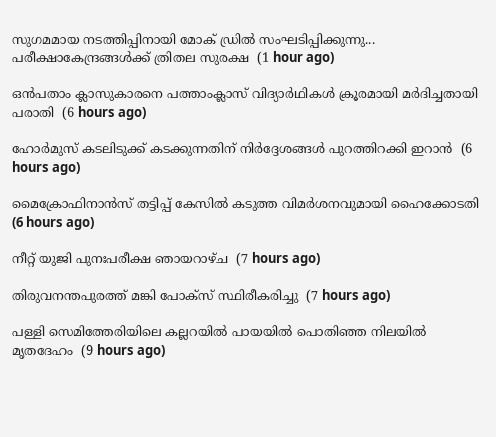സുഗമമായ നടത്തിപ്പിനായി മോക് ഡ്രിൽ സംഘടിപ്പിക്കുന്നു... പരീക്ഷാകേന്ദ്രങ്ങള്‍ക്ക് ത്രിതല സുരക്ഷ  (1 hour ago)

ഒന്‍പതാം ക്ലാസുകാരനെ പത്താംക്ലാസ് വിദ്യാര്‍ഥികള്‍ ക്രൂരമായി മര്‍ദിച്ചതായി പരാതി  (6 hours ago)

ഹോര്‍മുസ് കടലിടുക്ക് കടക്കുന്നതിന് നിര്‍ദ്ദേശങ്ങള്‍ പുറത്തിറക്കി ഇറാന്‍  (6 hours ago)

മൈക്രോഫിനാന്‍സ് തട്ടിപ്പ് കേസില്‍ കടുത്ത വിമര്‍ശനവുമായി ഹൈക്കോടതി  (6 hours ago)

നീറ്റ് യുജി പുനഃപരീക്ഷ ഞായറാഴ്ച  (7 hours ago)

തിരുവനന്തപുരത്ത് മങ്കി പോക്‌സ് സ്ഥിരീകരിച്ചു  (7 hours ago)

പള്ളി സെമിത്തേരിയിലെ കല്ലറയില്‍ പായയില്‍ പൊതിഞ്ഞ നിലയില്‍ മൃതദേഹം  (9 hours ago)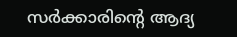സര്‍ക്കാരിന്റെ ആദ്യ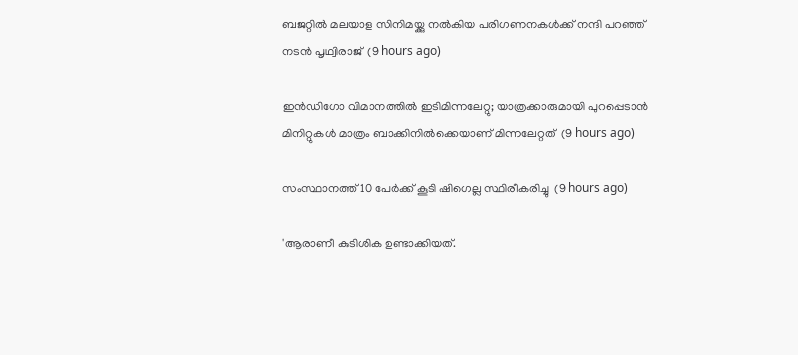ബജറ്റില്‍ മലയാള സിനിമയ്ക്കു നല്‍കിയ പരിഗണനകള്‍ക്ക് നന്ദി പറഞ്ഞ് നടന്‍ പൃഥ്വിരാജ്  (9 hours ago)

ഇന്‍ഡിഗോ വിമാനത്തില്‍ ഇടിമിന്നലേറ്റു; യാത്രക്കാരുമായി പുറപ്പെടാന്‍ മിനിറ്റുകള്‍ മാത്രം ബാക്കിനില്‍ക്കെയാണ് മിന്നലേറ്റത്  (9 hours ago)

സംസ്ഥാനത്ത് 10 പേര്‍ക്ക് കൂടി ഷിഗെല്ല സ്ഥിരീകരിച്ചു  (9 hours ago)

'ആരാണീ കുടിശിക ഉണ്ടാക്കിയത്.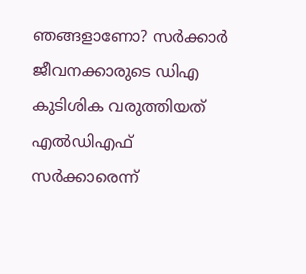ഞങ്ങളാണോ? സര്‍ക്കാര്‍ ജീവനക്കാരുടെ ഡിഎ കുടിശിക വരുത്തിയത് എല്‍ഡിഎഫ് സര്‍ക്കാരെന്ന്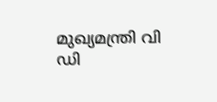മുഖ്യമന്ത്രി വി ഡി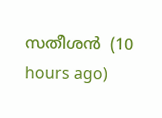സതീശന്‍  (10 hours ago)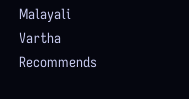Malayali Vartha Recommends